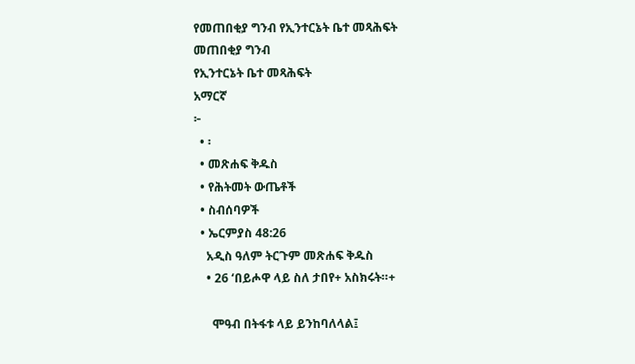የመጠበቂያ ግንብ የኢንተርኔት ቤተ መጻሕፍት
መጠበቂያ ግንብ
የኢንተርኔት ቤተ መጻሕፍት
አማርኛ
፦
  • ፡
  • መጽሐፍ ቅዱስ
  • የሕትመት ውጤቶች
  • ስብሰባዎች
  • ኤርምያስ 48:26
    አዲስ ዓለም ትርጉም መጽሐፍ ቅዱስ
    • 26 ‘በይሖዋ ላይ ስለ ታበየ+ አስክሩት።+

      ሞዓብ በትፋቱ ላይ ይንከባለላል፤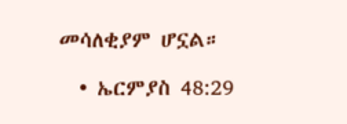መሳለቂያም ሆኗል።

  • ኤርምያስ 48:29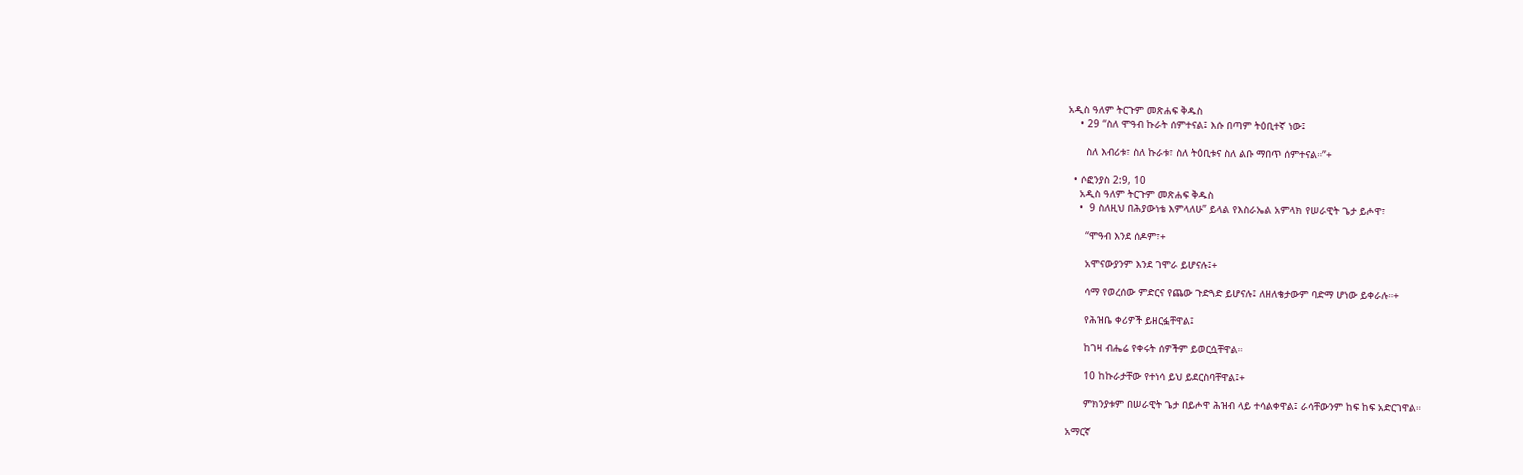አዲስ ዓለም ትርጉም መጽሐፍ ቅዱስ
    • 29 “ስለ ሞዓብ ኩራት ሰምተናል፤ እሱ በጣም ትዕቢተኛ ነው፤

      ስለ እብሪቱ፣ ስለ ኩራቱ፣ ስለ ትዕቢቱና ስለ ልቡ ማበጥ ሰምተናል።”+

  • ሶፎንያስ 2:9, 10
    አዲስ ዓለም ትርጉም መጽሐፍ ቅዱስ
    •  9 ስለዚህ በሕያውነቴ እምላለሁ” ይላል የእስራኤል አምላክ የሠራዊት ጌታ ይሖዋ፣

      “ሞዓብ እንደ ሰዶም፣+

      አሞናውያንም እንደ ገሞራ ይሆናሉ፤+

      ሳማ የወረሰው ምድርና የጨው ጉድጓድ ይሆናሉ፤ ለዘለቄታውም ባድማ ሆነው ይቀራሉ።+

      የሕዝቤ ቀሪዎች ይዘርፏቸዋል፤

      ከገዛ ብሔሬ የቀሩት ሰዎችም ይወርሷቸዋል።

      10 ከኩራታቸው የተነሳ ይህ ይደርስባቸዋል፤+

      ምክንያቱም በሠራዊት ጌታ በይሖዋ ሕዝብ ላይ ተሳልቀዋል፤ ራሳቸውንም ከፍ ከፍ አድርገዋል።

አማርኛ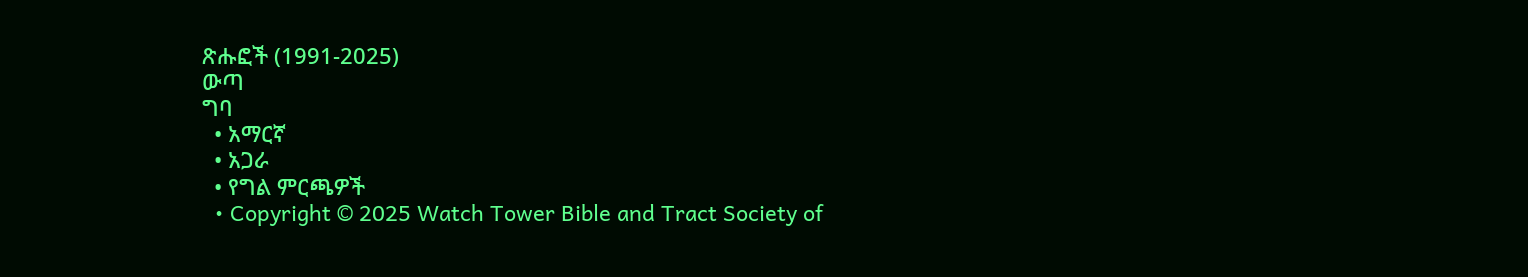ጽሑፎች (1991-2025)
ውጣ
ግባ
  • አማርኛ
  • አጋራ
  • የግል ምርጫዎች
  • Copyright © 2025 Watch Tower Bible and Tract Society of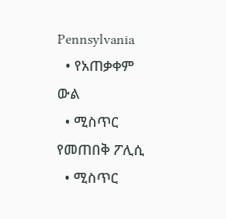Pennsylvania
  • የአጠቃቀም ውል
  • ሚስጥር የመጠበቅ ፖሊሲ
  • ሚስጥር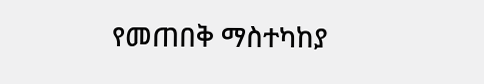የመጠበቅ ማስተካከያ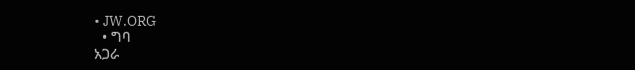• JW.ORG
  • ግባ
አጋራ